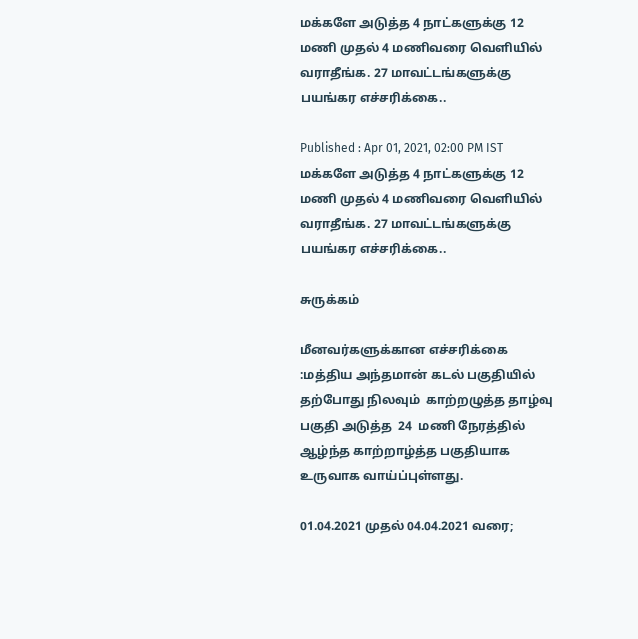மக்களே அடுத்த 4 நாட்களுக்கு 12 மணி முதல் 4 மணிவரை வெளியில் வராதீங்க. 27 மாவட்டங்களுக்கு பயங்கர எச்சரிக்கை..

Published : Apr 01, 2021, 02:00 PM IST
மக்களே அடுத்த 4 நாட்களுக்கு 12 மணி முதல் 4 மணிவரை வெளியில் வராதீங்க. 27 மாவட்டங்களுக்கு பயங்கர எச்சரிக்கை..

சுருக்கம்

மீனவர்களுக்கான எச்சரிக்கை :மத்திய அந்தமான் கடல் பகுதியில் தற்போது நிலவும்  காற்றழுத்த தாழ்வு பகுதி அடுத்த  24  மணி நேரத்தில் ஆழ்ந்த காற்றாழ்த்த பகுதியாக  உருவாக வாய்ப்புள்ளது.

01.04.2021 முதல் 04.04.2021 வரை;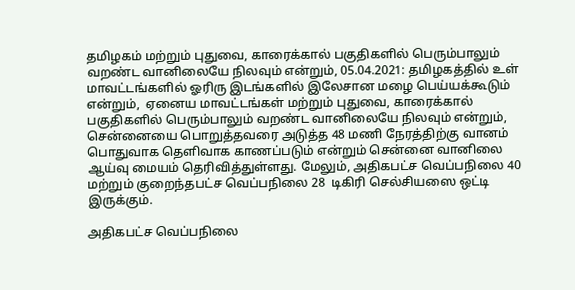தமிழகம் மற்றும் புதுவை, காரைக்கால் பகுதிகளில் பெரும்பாலும் வறண்ட வானிலையே நிலவும் என்றும், 05.04.2021: தமிழகத்தில் உள் மாவட்டங்களில் ஓரிரு இடங்களில் இலேசான மழை பெய்யக்கூடும் என்றும்,  ஏனைய மாவட்டங்கள் மற்றும் புதுவை, காரைக்கால் பகுதிகளில் பெரும்பாலும் வறண்ட வானிலையே நிலவும் என்றும், சென்னையை பொறுத்தவரை அடுத்த 48 மணி நேரத்திற்கு வானம் பொதுவாக தெளிவாக காணப்படும் என்றும் சென்னை வானிலை ஆய்வு மையம் தெரிவித்துள்ளது. மேலும், அதிகபட்ச வெப்பநிலை 40 மற்றும் குறைந்தபட்ச வெப்பநிலை 28  டிகிரி செல்சியஸை ஒட்டி இருக்கும்.

அதிகபட்ச வெப்பநிலை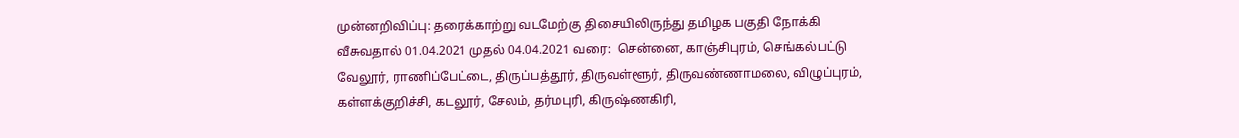முன்னறிவிப்பு: தரைக்காற்று வடமேற்கு திசையிலிருந்து தமிழக பகுதி நோக்கி வீசுவதால் 01.04.2021 முதல் 04.04.2021 வரை:  சென்னை, காஞ்சிபுரம், செங்கல்பட்டு வேலூர், ராணிப்பேட்டை, திருப்பத்தூர், திருவள்ளூர், திருவண்ணாமலை, விழுப்புரம், கள்ளக்குறிச்சி, கடலூர், சேலம், தர்மபுரி, கிருஷ்ணகிரி,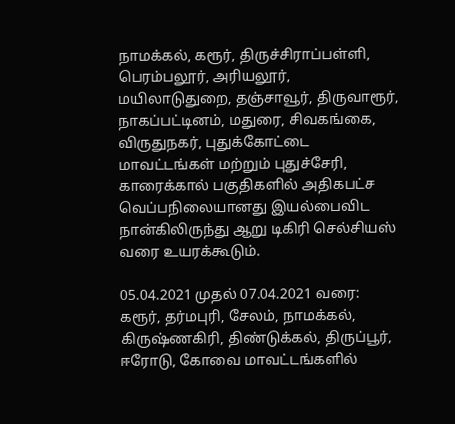நாமக்கல், கரூர், திருச்சிராப்பள்ளி, பெரம்பலூர், அரியலூர், மயிலாடுதுறை, தஞ்சாவூர், திருவாரூர், நாகப்பட்டினம், மதுரை, சிவகங்கை, விருதுநகர், புதுக்கோட்டை மாவட்டங்கள் மற்றும் புதுச்சேரி, காரைக்கால் பகுதிகளில் அதிகபட்ச வெப்பநிலையானது இயல்பைவிட நான்கிலிருந்து ஆறு டிகிரி செல்சியஸ் வரை உயரக்கூடும்.

05.04.2021 முதல் 07.04.2021 வரை: கரூர், தர்மபுரி, சேலம், நாமக்கல், கிருஷ்ணகிரி, திண்டுக்கல், திருப்பூர், ஈரோடு, கோவை மாவட்டங்களில்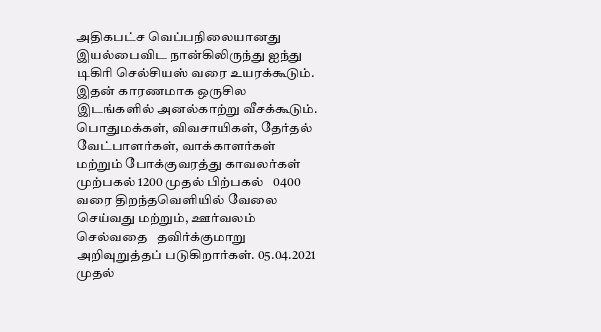அதிகபட்ச வெப்பநிலையானது இயல்பைவிட நான்கிலிருந்து ஐந்து டிகிரி செல்சியஸ் வரை உயரக்கூடும். இதன் காரணமாக ஒருசில இடங்களில் அனல்காற்று வீசக்கூடும்.   பொதுமக்கள், விவசாயிகள், தேர்தல் வேட்பாளர்கள், வாக்காளர்கள் மற்றும் போக்குவரத்து காவலர்கள் முற்பகல் 1200 முதல் பிற்பகல்   0400 வரை திறந்தவெளியில் வேலை செய்வது மற்றும், ஊர்வலம் செல்வதை   தவிர்க்குமாறு அறிவுறுத்தப் படுகிறார்கள். 05.04.2021 முதல்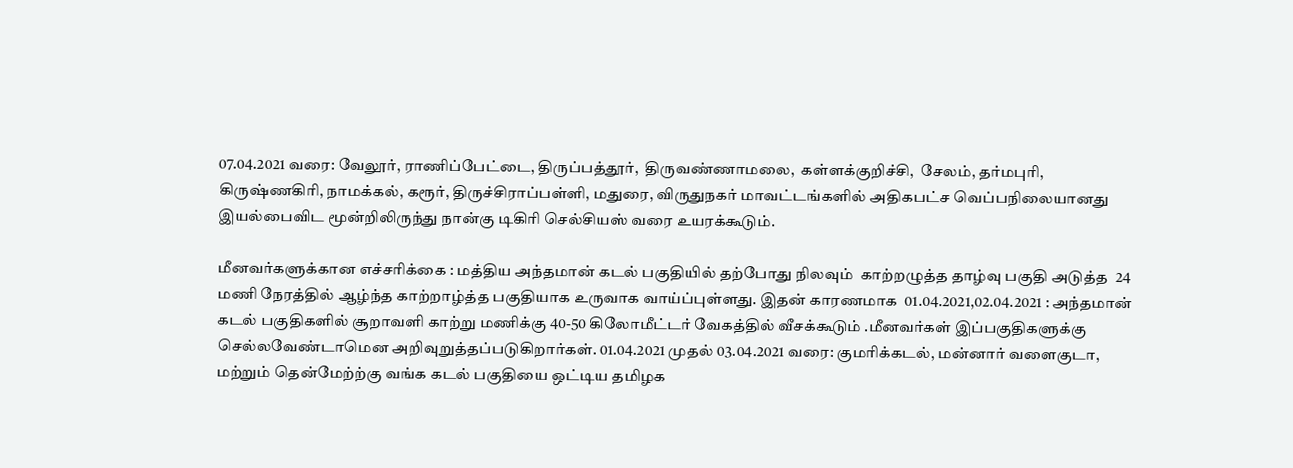07.04.2021 வரை: வேலூர், ராணிப்பேட்டை, திருப்பத்தூர்,  திருவண்ணாமலை,  கள்ளக்குறிச்சி,  சேலம், தர்மபுரி, கிருஷ்ணகிரி, நாமக்கல், கரூர், திருச்சிராப்பள்ளி, மதுரை, விருதுநகர் மாவட்டங்களில் அதிகபட்ச வெப்பநிலையானது இயல்பைவிட மூன்றிலிருந்து நான்கு டிகிரி செல்சியஸ் வரை உயரக்கூடும்.

மீனவர்களுக்கான எச்சரிக்கை : மத்திய அந்தமான் கடல் பகுதியில் தற்போது நிலவும்  காற்றழுத்த தாழ்வு பகுதி அடுத்த  24  மணி நேரத்தில் ஆழ்ந்த காற்றாழ்த்த பகுதியாக உருவாக வாய்ப்புள்ளது. இதன் காரணமாக  01.04.2021,02.04.2021 : அந்தமான் கடல் பகுதிகளில் சூறாவளி காற்று மணிக்கு 40-50 கிலோமீட்டர் வேகத்தில் வீசக்கூடும் .மீனவர்கள் இப்பகுதிகளுக்கு செல்லவேண்டாமென அறிவுறுத்தப்படுகிறார்கள். 01.04.2021 முதல் 03.04.2021 வரை: குமரிக்கடல், மன்னார் வளைகுடா, மற்றும் தென்மேற்ற்கு வங்க கடல் பகுதியை ஒட்டிய தமிழக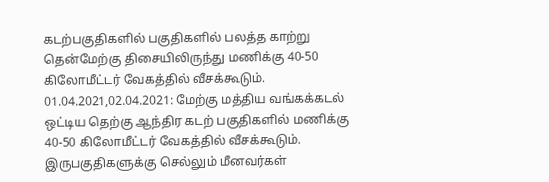கடற்பகுதிகளில் பகுதிகளில் பலத்த காற்று தென்மேற்கு திசையிலிருந்து மணிக்கு 40-50 கிலோமீட்டர் வேகத்தில் வீசக்கூடும். 01.04.2021,02.04.2021: மேற்கு மத்திய வங்கக்கடல் ஒட்டிய தெற்கு ஆந்திர கடற் பகுதிகளில் மணிக்கு 40-50 கிலோமீட்டர் வேகத்தில் வீசக்கூடும். இருபகுதிகளுக்கு செல்லும் மீனவர்கள்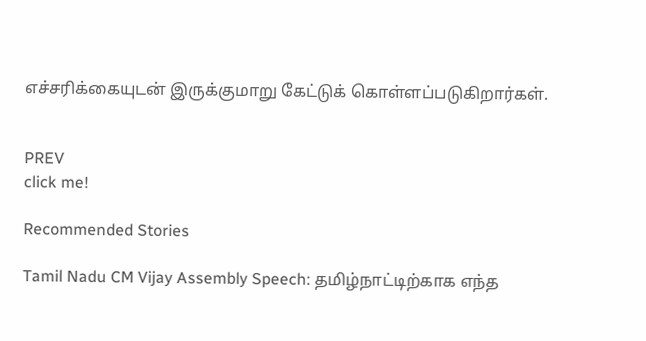எச்சரிக்கையுடன் இருக்குமாறு கேட்டுக் கொள்ளப்படுகிறார்கள்.


PREV
click me!

Recommended Stories

Tamil Nadu CM Vijay Assembly Speech: தமிழ்நாட்டிற்காக எந்த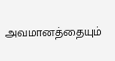அவமானத்தையும்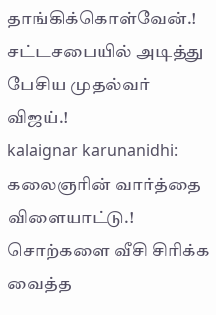தாங்கிக்கொள்வேன்.! சட்டசபையில் அடித்து பேசிய முதல்வர் விஜய்.!
kalaignar karunanidhi: கலைஞரின் வார்த்தை விளையாட்டு.! சொற்களை வீசி சிரிக்க வைத்த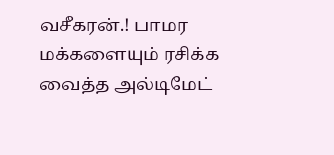வசீகரன்.! பாமர மக்களையும் ரசிக்க வைத்த அல்டிமேட்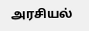அரசியல்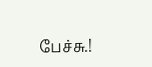பேச்சு.!